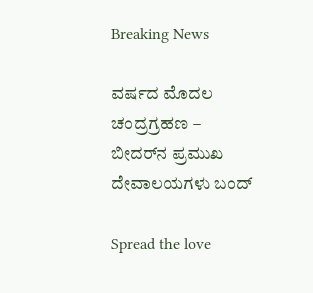Breaking News

ವರ್ಷದ ಮೊದಲ ಚಂದ್ರಗ್ರಹಣ – ಬೀದರ್‌ನ ಪ್ರಮುಖ ದೇವಾಲಯಗಳು ಬಂದ್

Spread the love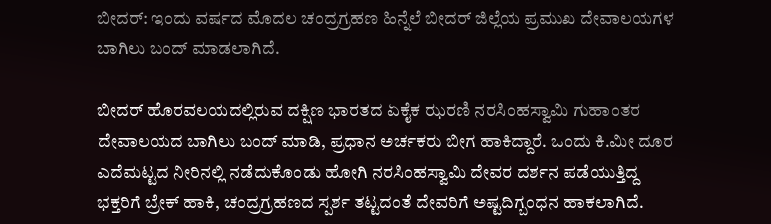ಬೀದರ್: ಇಂದು ವರ್ಷದ ಮೊದಲ ಚಂದ್ರಗ್ರಹಣ ಹಿನ್ನೆಲೆ ಬೀದರ್ ಜಿಲ್ಲೆಯ ಪ್ರಮುಖ ದೇವಾಲಯಗಳ ಬಾಗಿಲು ಬಂದ್ ಮಾಡಲಾಗಿದೆ.

ಬೀದರ್ ಹೊರವಲಯದಲ್ಲಿರುವ ದಕ್ಷಿಣ ಭಾರತದ ಏಕೈಕ ಝರಣಿ ನರಸಿಂಹಸ್ವಾಮಿ ಗುಹಾಂತರ ದೇವಾಲಯದ ಬಾಗಿಲು ಬಂದ್ ಮಾಡಿ, ಪ್ರಧಾನ ಅರ್ಚಕರು ಬೀಗ ಹಾಕಿದ್ದಾರೆ. ಒಂದು ಕಿ.ಮೀ ದೂರ ಎದೆಮಟ್ಟದ ನೀರಿನಲ್ಲಿ ನಡೆದುಕೊಂಡು ಹೋಗಿ ನರಸಿಂಹಸ್ವಾಮಿ ದೇವರ ದರ್ಶನ ಪಡೆಯುತ್ತಿದ್ದ ಭಕ್ತರಿಗೆ ಬ್ರೇಕ್ ಹಾಕಿ, ಚಂದ್ರಗ್ರಹಣದ ಸ್ಪರ್ಶ ತಟ್ಟದಂತೆ ದೇವರಿಗೆ ಅಷ್ಟದಿಗ್ಬಂಧನ ಹಾಕಲಾಗಿದೆ.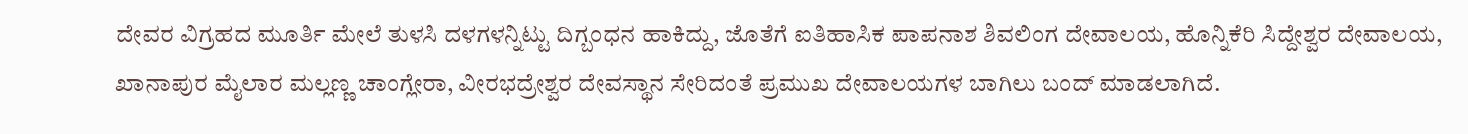ದೇವರ ವಿಗ್ರಹದ ಮೂರ್ತಿ ಮೇಲೆ ತುಳಸಿ ದಳಗಳನ್ನಿಟ್ಟು ದಿಗ್ಬಂಧನ ಹಾಕಿದ್ದು, ಜೊತೆಗೆ ಐತಿಹಾಸಿಕ ಪಾಪನಾಶ ಶಿವಲಿಂಗ ದೇವಾಲಯ, ಹೊನ್ನಿಕೆರಿ ಸಿದ್ದೇಶ್ವರ ದೇವಾಲಯ, ಖಾನಾಪುರ ಮೈಲಾರ ಮಲ್ಲಣ್ಣ ಚಾಂಗ್ಲೇರಾ, ವೀರಭದ್ರೇಶ್ವರ ದೇವಸ್ಥಾನ ಸೇರಿದಂತೆ ಪ್ರಮುಖ ದೇವಾಲಯಗಳ ಬಾಗಿಲು ಬಂದ್ ಮಾಡಲಾಗಿದೆ.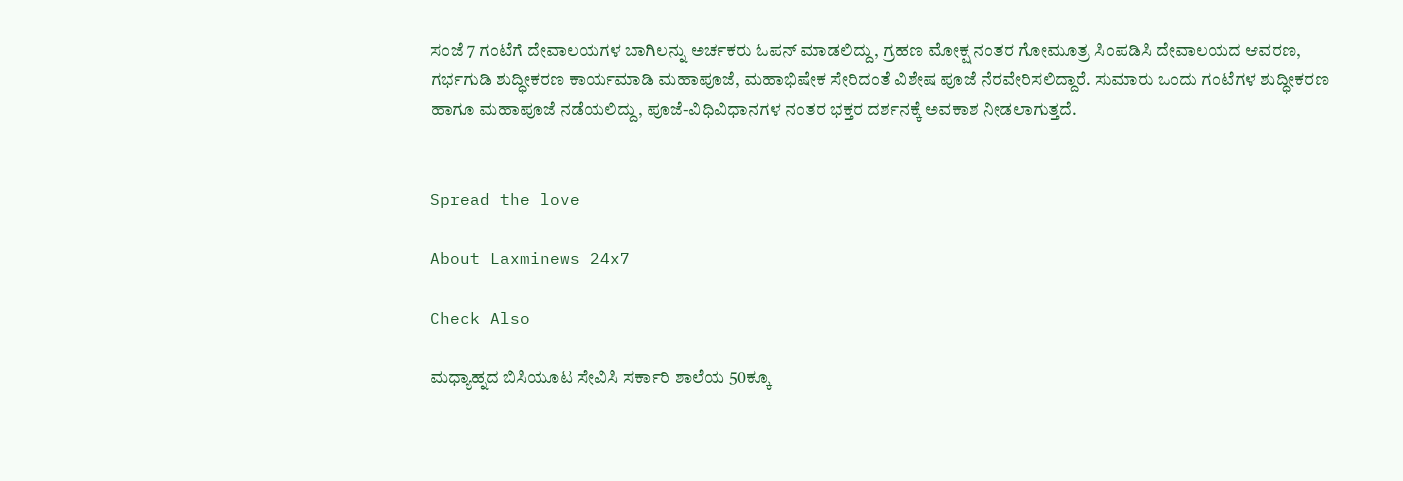ಸಂಜೆ 7 ಗಂಟೆಗೆ ದೇವಾಲಯಗಳ ಬಾಗಿಲನ್ನು ಅರ್ಚಕರು ಓಪನ್ ಮಾಡಲಿದ್ದು, ಗ್ರಹಣ ಮೋಕ್ಷ ನಂತರ ಗೋಮೂತ್ರ ಸಿಂಪಡಿಸಿ ದೇವಾಲಯದ ಆವರಣ, ಗರ್ಭಗುಡಿ ಶುದ್ಧೀಕರಣ ಕಾರ್ಯಮಾಡಿ ಮಹಾಪೂಜೆ, ಮಹಾಭಿಷೇಕ ಸೇರಿದಂತೆ ವಿಶೇಷ ಪೂಜೆ ನೆರವೇರಿಸಲಿದ್ದಾರೆ. ಸುಮಾರು ಒಂದು ಗಂಟೆಗಳ ಶುದ್ಧೀಕರಣ ಹಾಗೂ ಮಹಾಪೂಜೆ ನಡೆಯಲಿದ್ದು, ಪೂಜೆ-ವಿಧಿವಿಧಾನಗಳ ನಂತರ ಭಕ್ತರ ದರ್ಶನಕ್ಕೆ ಅವಕಾಶ ನೀಡಲಾಗುತ್ತದೆ.


Spread the love

About Laxminews 24x7

Check Also

ಮಧ್ಯಾಹ್ನದ ಬಿಸಿಯೂಟ ಸೇವಿಸಿ ಸರ್ಕಾರಿ ಶಾಲೆಯ 50ಕ್ಕೂ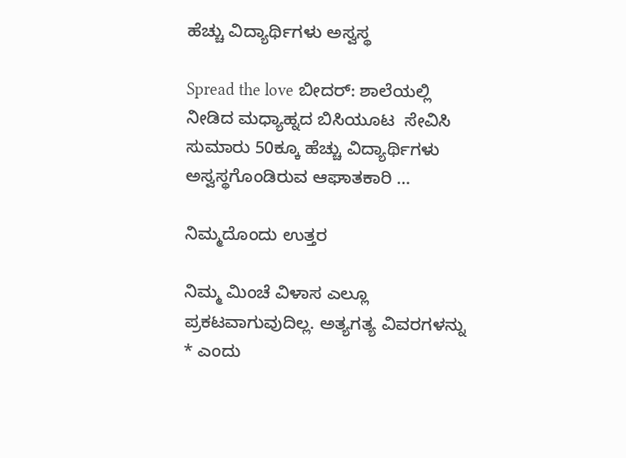ಹೆಚ್ಚು ವಿದ್ಯಾರ್ಥಿಗಳು ಅಸ್ವಸ್ಥ

Spread the love ಬೀದರ್: ಶಾಲೆಯಲ್ಲಿ ನೀಡಿದ ಮಧ್ಯಾಹ್ನದ ಬಿಸಿಯೂಟ  ಸೇವಿಸಿ ಸುಮಾರು 50ಕ್ಕೂ ಹೆಚ್ಚು ವಿದ್ಯಾರ್ಥಿಗಳು  ಅಸ್ವಸ್ಥಗೊಂಡಿರುವ ಆಘಾತಕಾರಿ …

ನಿಮ್ಮದೊಂದು ಉತ್ತರ

ನಿಮ್ಮ ಮಿಂಚೆ ವಿಳಾಸ ಎಲ್ಲೂ ಪ್ರಕಟವಾಗುವುದಿಲ್ಲ. ಅತ್ಯಗತ್ಯ ವಿವರಗಳನ್ನು * ಎಂದು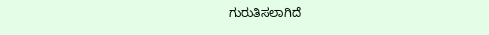ಗುರುತಿಸಲಾಗಿದೆ